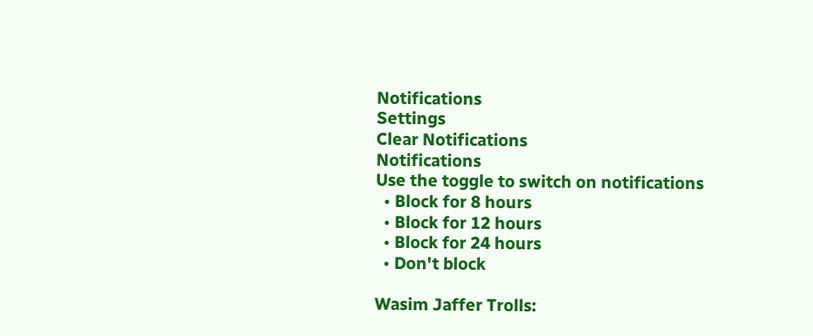Notifications
Settings
Clear Notifications
Notifications
Use the toggle to switch on notifications
  • Block for 8 hours
  • Block for 12 hours
  • Block for 24 hours
  • Don't block

Wasim Jaffer Trolls: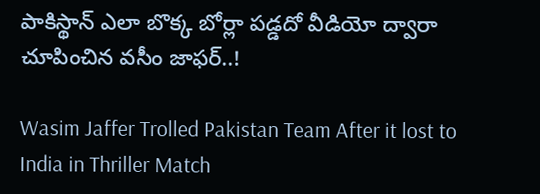పాకిస్థాన్ ఎలా బొక్క బోర్లా పడ్డదో వీడియో ద్వారా చూపించిన వసీం జాఫర్..!

Wasim Jaffer Trolled Pakistan Team After it lost to India in Thriller Match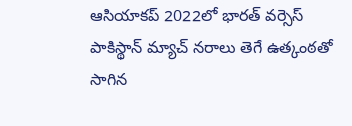ఆసియా‌కప్ 2022లో భారత్‌ వర్సెస్ పాకిస్థాన్ మ్యాచ్ నరాలు తెగే ఉత్కంఠతో సాగిన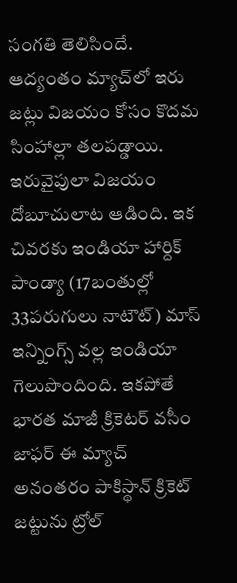సంగతి తెలిసిందే. ఆద్యంతం మ్యాచ్‌లో ఇరు జట్లు విజయం కోసం కొదమ సింహాల్లా తలపడ్డాయి. ఇరువైపులా విజయం దోబూచులాట ఆడింది. ఇక చివరకు ఇండియా హార్దిక్ పాండ్యా (17బంతుల్లో 33పరుగులు నాటౌట్) మాస్ ఇన్నింగ్స్ వల్ల ఇండియా గెలుపొందింది. ఇకపోతే భారత మాజీ క్రికెటర్ వసీం జాఫర్ ఈ మ్యాచ్ అనంతరం పాకిస్థాన్ క్రికెట్ జట్టును ట్రోల్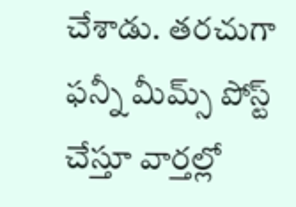చేశాడు. తరచుగా ఫన్నీ మీమ్స్ పోస్ట్ చేస్తూ వార్తల్లో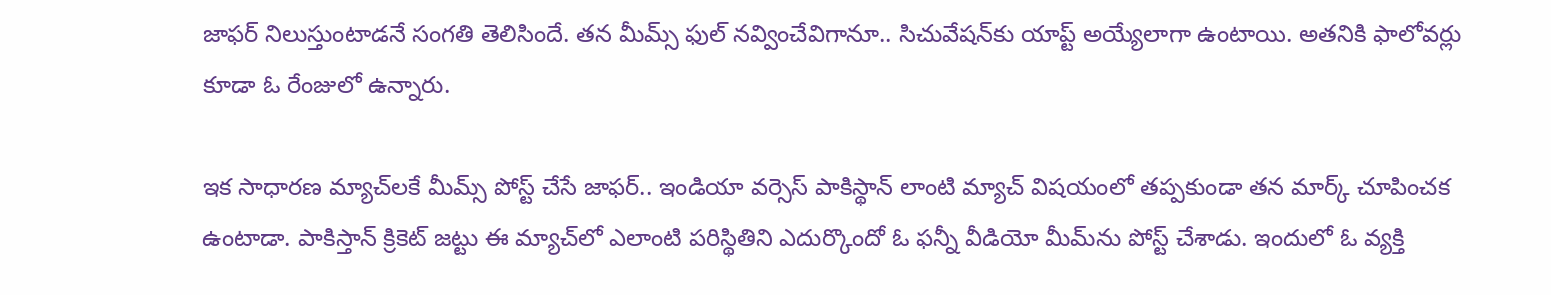జాఫర్ నిలుస్తుంటాడనే సంగతి తెలిసిందే. తన మీమ్స్ ఫుల్ నవ్వించేవిగానూ.. సిచువేషన్‌కు యాప్ట్ అయ్యేలాగా ఉంటాయి. అతనికి ఫాలోవర్లు కూడా ఓ రేంజులో ఉన్నారు.

ఇక సాధారణ మ్యాచ్‌లకే మీమ్స్ పోస్ట్ చేసే జాఫర్.. ఇండియా వర్సెస్ పాకిస్థాన్ లాంటి మ్యాచ్ విషయంలో తప్పకుండా తన మార్క్ చూపించక ఉంటాడా. పాకిస్తాన్ క్రికెట్ జట్టు ఈ మ్యాచ్‌లో ఎలాంటి పరిస్థితిని ఎదుర్కొందో ఓ ఫన్నీ వీడియో మీమ్‌ను పోస్ట్ చేశాడు. ఇందులో ఓ వ్యక్తి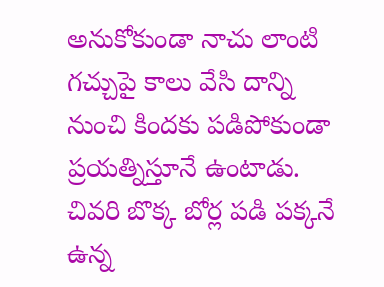అనుకోకుండా నాచు లాంటి గచ్చుపై కాలు వేసి దాన్ని నుంచి కిందకు పడిపోకుండా ప్రయత్నిస్తూనే ఉంటాడు. చివరి బొక్క బోర్ల పడి పక్కనే ఉన్న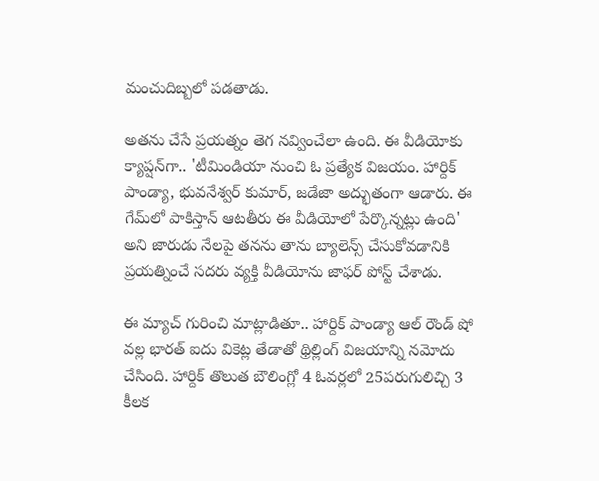మంచుదిబ్బలో పడతాడు.

అతను చేసే ప్రయత్నం తెగ నవ్వించేలా ఉంది. ఈ వీడియోకు క్యాప్షన్‌గా.. 'టీమిండియా నుంచి ఓ ప్రత్యేక విజయం. హార్దిక్ పాండ్యా, భువనేశ్వర్ కుమార్, జడేజా అద్భుతంగా ఆడారు. ఈ గేమ్‌లో పాకిస్తాన్ ఆటతీరు ఈ వీడియోలో పేర్కొన్నట్లు ఉంది' అని జారుడు నేలపై తనను తాను బ్యాలెన్స్ చేసుకోవడానికి ప్రయత్నించే సదరు వ్యక్తి వీడియోను జాఫర్ పోస్ట్ చేశాడు.

ఈ మ్యాచ్ గురించి మాట్లాడితూ.. హార్దిక్ పాండ్యా ఆల్ రౌండ్ షో వల్ల భారత్ ఐదు వికెట్ల తేడాతో థ్రిల్లింగ్ విజయాన్ని నమోదు చేసింది. హార్దిక్ తొలుత బౌలింగ్లో 4 ఓవర్లలో 25పరుగులిచ్చి 3 కీలక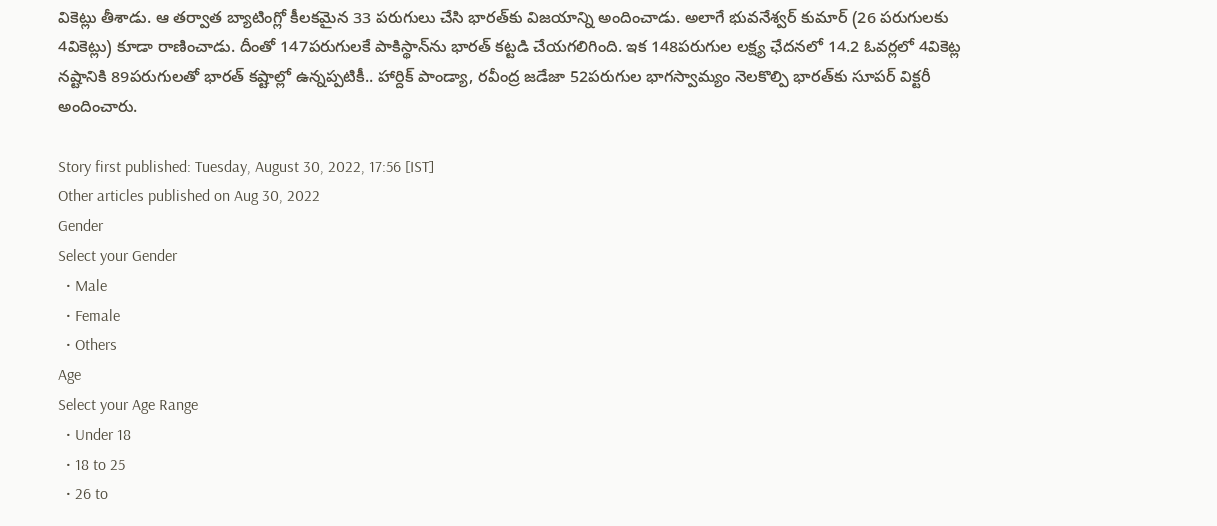వికెట్లు తీశాడు. ఆ తర్వాత బ్యాటింగ్లో కీలకమైన 33 పరుగులు చేసి భారత్‌కు విజయాన్ని అందించాడు. అలాగే భువనేశ్వర్ కుమార్ (26 పరుగులకు 4వికెట్లు) కూడా రాణించాడు. దీంతో 147పరుగులకే పాకిస్థాన్‌ను భారత్ కట్టడి చేయగలిగింది. ఇక 148పరుగుల లక్ష్య ఛేదనలో 14.2 ఓవర్లలో 4వికెట్ల నష్టానికి 89పరుగులతో భారత్ కష్టాల్లో ఉన్నప్పటికీ.. హార్దిక్ పాండ్యా, రవీంద్ర జడేజా 52పరుగుల భాగస్వామ్యం నెలకొల్పి భారత్‌కు సూపర్ విక్టరీ అందించారు.

Story first published: Tuesday, August 30, 2022, 17:56 [IST]
Other articles published on Aug 30, 2022
Gender
Select your Gender
  • Male
  • Female
  • Others
Age
Select your Age Range
  • Under 18
  • 18 to 25
  • 26 to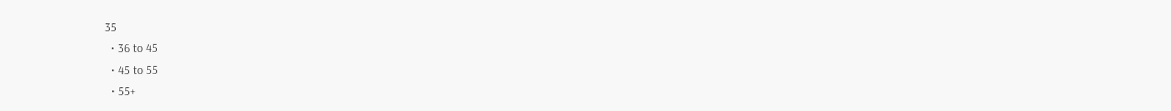35
  • 36 to 45
  • 45 to 55
  • 55+